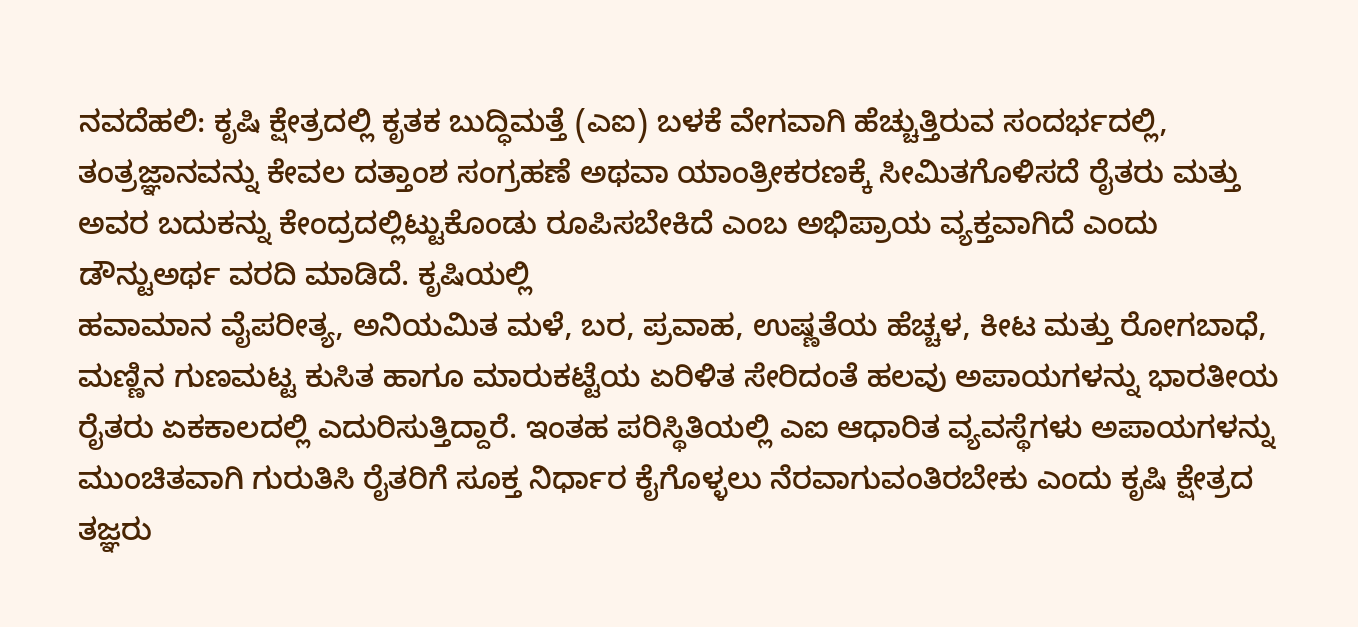ನವದೆಹಲಿ: ಕೃಷಿ ಕ್ಷೇತ್ರದಲ್ಲಿ ಕೃತಕ ಬುದ್ಧಿಮತ್ತೆ (ಎಐ) ಬಳಕೆ ವೇಗವಾಗಿ ಹೆಚ್ಚುತ್ತಿರುವ ಸಂದರ್ಭದಲ್ಲಿ, ತಂತ್ರಜ್ಞಾನವನ್ನು ಕೇವಲ ದತ್ತಾಂಶ ಸಂಗ್ರಹಣೆ ಅಥವಾ ಯಾಂತ್ರೀಕರಣಕ್ಕೆ ಸೀಮಿತಗೊಳಿಸದೆ ರೈತರು ಮತ್ತು ಅವರ ಬದುಕನ್ನು ಕೇಂದ್ರದಲ್ಲಿಟ್ಟುಕೊಂಡು ರೂಪಿಸಬೇಕಿದೆ ಎಂಬ ಅಭಿಪ್ರಾಯ ವ್ಯಕ್ತವಾಗಿದೆ ಎಂದು ಡೌನ್ಟುಅರ್ಥ ವರದಿ ಮಾಡಿದೆ. ಕೃಷಿಯಲ್ಲಿ
ಹವಾಮಾನ ವೈಪರೀತ್ಯ, ಅನಿಯಮಿತ ಮಳೆ, ಬರ, ಪ್ರವಾಹ, ಉಷ್ಣತೆಯ ಹೆಚ್ಚಳ, ಕೀಟ ಮತ್ತು ರೋಗಬಾಧೆ, ಮಣ್ಣಿನ ಗುಣಮಟ್ಟ ಕುಸಿತ ಹಾಗೂ ಮಾರುಕಟ್ಟೆಯ ಏರಿಳಿತ ಸೇರಿದಂತೆ ಹಲವು ಅಪಾಯಗಳನ್ನು ಭಾರತೀಯ ರೈತರು ಏಕಕಾಲದಲ್ಲಿ ಎದುರಿಸುತ್ತಿದ್ದಾರೆ. ಇಂತಹ ಪರಿಸ್ಥಿತಿಯಲ್ಲಿ ಎಐ ಆಧಾರಿತ ವ್ಯವಸ್ಥೆಗಳು ಅಪಾಯಗಳನ್ನು ಮುಂಚಿತವಾಗಿ ಗುರುತಿಸಿ ರೈತರಿಗೆ ಸೂಕ್ತ ನಿರ್ಧಾರ ಕೈಗೊಳ್ಳಲು ನೆರವಾಗುವಂತಿರಬೇಕು ಎಂದು ಕೃಷಿ ಕ್ಷೇತ್ರದ ತಜ್ಞರು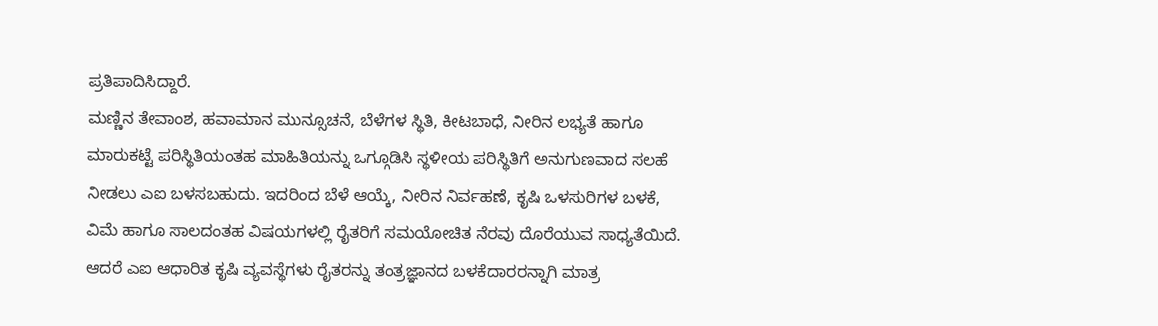ಪ್ರತಿಪಾದಿಸಿದ್ದಾರೆ.
ಮಣ್ಣಿನ ತೇವಾಂಶ, ಹವಾಮಾನ ಮುನ್ಸೂಚನೆ, ಬೆಳೆಗಳ ಸ್ಥಿತಿ, ಕೀಟಬಾಧೆ, ನೀರಿನ ಲಭ್ಯತೆ ಹಾಗೂ ಮಾರುಕಟ್ಟೆ ಪರಿಸ್ಥಿತಿಯಂತಹ ಮಾಹಿತಿಯನ್ನು ಒಗ್ಗೂಡಿಸಿ ಸ್ಥಳೀಯ ಪರಿಸ್ಥಿತಿಗೆ ಅನುಗುಣವಾದ ಸಲಹೆ ನೀಡಲು ಎಐ ಬಳಸಬಹುದು. ಇದರಿಂದ ಬೆಳೆ ಆಯ್ಕೆ, ನೀರಿನ ನಿರ್ವಹಣೆ, ಕೃಷಿ ಒಳಸುರಿಗಳ ಬಳಕೆ, ವಿಮೆ ಹಾಗೂ ಸಾಲದಂತಹ ವಿಷಯಗಳಲ್ಲಿ ರೈತರಿಗೆ ಸಮಯೋಚಿತ ನೆರವು ದೊರೆಯುವ ಸಾಧ್ಯತೆಯಿದೆ.
ಆದರೆ ಎಐ ಆಧಾರಿತ ಕೃಷಿ ವ್ಯವಸ್ಥೆಗಳು ರೈತರನ್ನು ತಂತ್ರಜ್ಞಾನದ ಬಳಕೆದಾರರನ್ನಾಗಿ ಮಾತ್ರ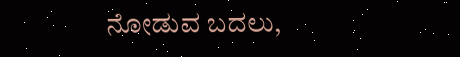ನೋಡುವ ಬದಲು,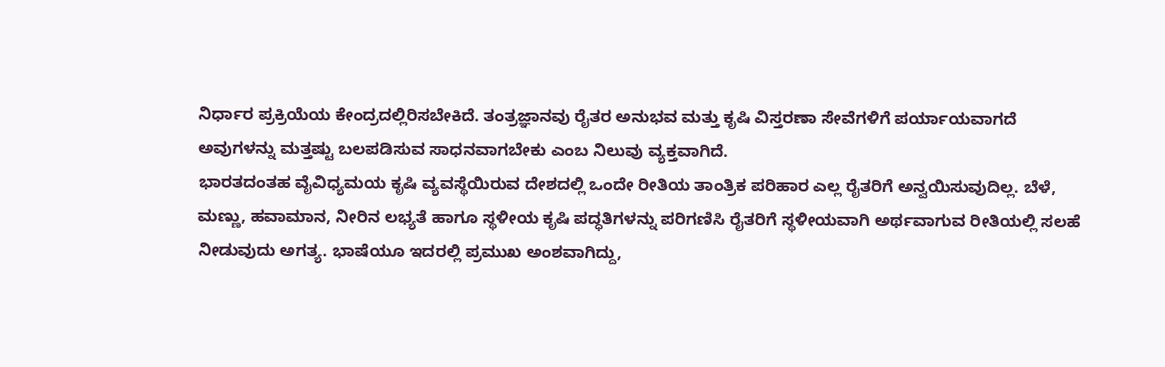ನಿರ್ಧಾರ ಪ್ರಕ್ರಿಯೆಯ ಕೇಂದ್ರದಲ್ಲಿರಿಸಬೇಕಿದೆ. ತಂತ್ರಜ್ಞಾನವು ರೈತರ ಅನುಭವ ಮತ್ತು ಕೃಷಿ ವಿಸ್ತರಣಾ ಸೇವೆಗಳಿಗೆ ಪರ್ಯಾಯವಾಗದೆ ಅವುಗಳನ್ನು ಮತ್ತಷ್ಟು ಬಲಪಡಿಸುವ ಸಾಧನವಾಗಬೇಕು ಎಂಬ ನಿಲುವು ವ್ಯಕ್ತವಾಗಿದೆ.
ಭಾರತದಂತಹ ವೈವಿಧ್ಯಮಯ ಕೃಷಿ ವ್ಯವಸ್ಥೆಯಿರುವ ದೇಶದಲ್ಲಿ ಒಂದೇ ರೀತಿಯ ತಾಂತ್ರಿಕ ಪರಿಹಾರ ಎಲ್ಲ ರೈತರಿಗೆ ಅನ್ವಯಿಸುವುದಿಲ್ಲ. ಬೆಳೆ, ಮಣ್ಣು, ಹವಾಮಾನ, ನೀರಿನ ಲಭ್ಯತೆ ಹಾಗೂ ಸ್ಥಳೀಯ ಕೃಷಿ ಪದ್ಧತಿಗಳನ್ನು ಪರಿಗಣಿಸಿ ರೈತರಿಗೆ ಸ್ಥಳೀಯವಾಗಿ ಅರ್ಥವಾಗುವ ರೀತಿಯಲ್ಲಿ ಸಲಹೆ ನೀಡುವುದು ಅಗತ್ಯ. ಭಾಷೆಯೂ ಇದರಲ್ಲಿ ಪ್ರಮುಖ ಅಂಶವಾಗಿದ್ದು,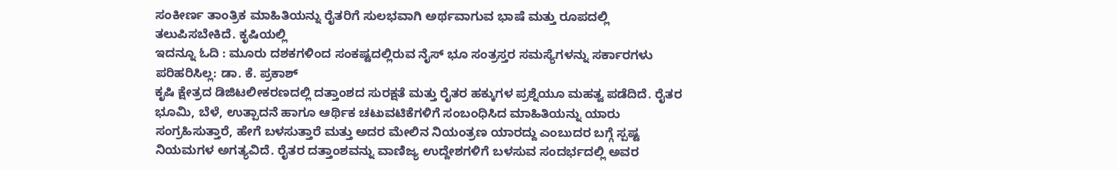ಸಂಕೀರ್ಣ ತಾಂತ್ರಿಕ ಮಾಹಿತಿಯನ್ನು ರೈತರಿಗೆ ಸುಲಭವಾಗಿ ಅರ್ಥವಾಗುವ ಭಾಷೆ ಮತ್ತು ರೂಪದಲ್ಲಿ ತಲುಪಿಸಬೇಕಿದೆ. ಕೃಷಿಯಲ್ಲಿ
ಇದನ್ನೂ ಓದಿ : ಮೂರು ದಶಕಗಳಿಂದ ಸಂಕಷ್ಟದಲ್ಲಿರುವ ನೈಸ್ ಭೂ ಸಂತ್ರಸ್ತರ ಸಮಸ್ಯೆಗಳನ್ನು ಸರ್ಕಾರಗಳು ಪರಿಹರಿಸಿಲ್ಲ: ಡಾ. ಕೆ. ಪ್ರಕಾಶ್
ಕೃಷಿ ಕ್ಷೇತ್ರದ ಡಿಜಿಟಲೀಕರಣದಲ್ಲಿ ದತ್ತಾಂಶದ ಸುರಕ್ಷತೆ ಮತ್ತು ರೈತರ ಹಕ್ಕುಗಳ ಪ್ರಶ್ನೆಯೂ ಮಹತ್ವ ಪಡೆದಿದೆ. ರೈತರ ಭೂಮಿ, ಬೆಳೆ, ಉತ್ಪಾದನೆ ಹಾಗೂ ಆರ್ಥಿಕ ಚಟುವಟಿಕೆಗಳಿಗೆ ಸಂಬಂಧಿಸಿದ ಮಾಹಿತಿಯನ್ನು ಯಾರು ಸಂಗ್ರಹಿಸುತ್ತಾರೆ, ಹೇಗೆ ಬಳಸುತ್ತಾರೆ ಮತ್ತು ಅದರ ಮೇಲಿನ ನಿಯಂತ್ರಣ ಯಾರದ್ದು ಎಂಬುದರ ಬಗ್ಗೆ ಸ್ಪಷ್ಟ ನಿಯಮಗಳ ಅಗತ್ಯವಿದೆ. ರೈತರ ದತ್ತಾಂಶವನ್ನು ವಾಣಿಜ್ಯ ಉದ್ದೇಶಗಳಿಗೆ ಬಳಸುವ ಸಂದರ್ಭದಲ್ಲಿ ಅವರ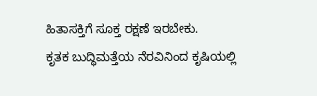ಹಿತಾಸಕ್ತಿಗೆ ಸೂಕ್ತ ರಕ್ಷಣೆ ಇರಬೇಕು.
ಕೃತಕ ಬುದ್ಧಿಮತ್ತೆಯ ನೆರವಿನಿಂದ ಕೃಷಿಯಲ್ಲಿ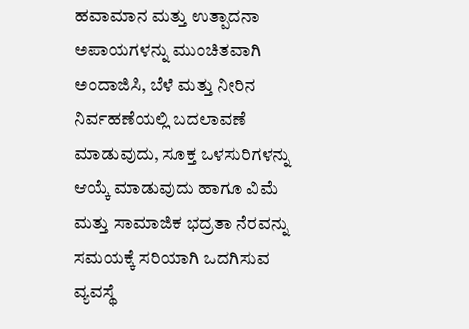ಹವಾಮಾನ ಮತ್ತು ಉತ್ಪಾದನಾ ಅಪಾಯಗಳನ್ನು ಮುಂಚಿತವಾಗಿ ಅಂದಾಜಿಸಿ, ಬೆಳೆ ಮತ್ತು ನೀರಿನ ನಿರ್ವಹಣೆಯಲ್ಲಿ ಬದಲಾವಣೆ ಮಾಡುವುದು, ಸೂಕ್ತ ಒಳಸುರಿಗಳನ್ನು ಆಯ್ಕೆ ಮಾಡುವುದು ಹಾಗೂ ವಿಮೆ ಮತ್ತು ಸಾಮಾಜಿಕ ಭದ್ರತಾ ನೆರವನ್ನು ಸಮಯಕ್ಕೆ ಸರಿಯಾಗಿ ಒದಗಿಸುವ ವ್ಯವಸ್ಥೆ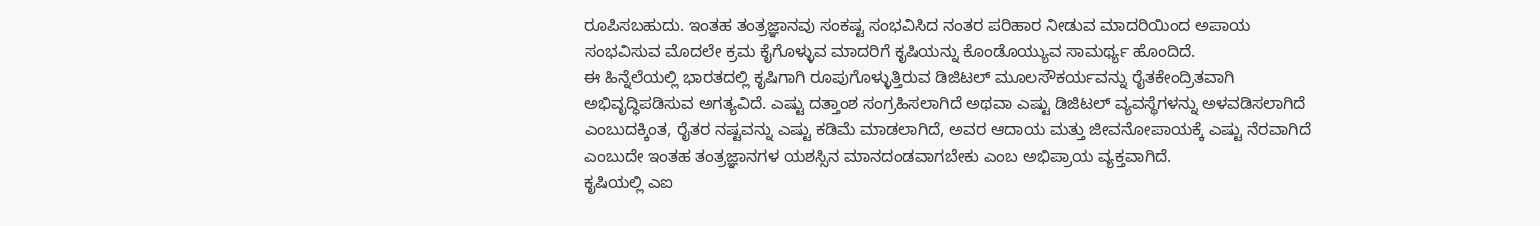ರೂಪಿಸಬಹುದು. ಇಂತಹ ತಂತ್ರಜ್ಞಾನವು ಸಂಕಷ್ಟ ಸಂಭವಿಸಿದ ನಂತರ ಪರಿಹಾರ ನೀಡುವ ಮಾದರಿಯಿಂದ ಅಪಾಯ ಸಂಭವಿಸುವ ಮೊದಲೇ ಕ್ರಮ ಕೈಗೊಳ್ಳುವ ಮಾದರಿಗೆ ಕೃಷಿಯನ್ನು ಕೊಂಡೊಯ್ಯುವ ಸಾಮರ್ಥ್ಯ ಹೊಂದಿದೆ.
ಈ ಹಿನ್ನೆಲೆಯಲ್ಲಿ ಭಾರತದಲ್ಲಿ ಕೃಷಿಗಾಗಿ ರೂಪುಗೊಳ್ಳುತ್ತಿರುವ ಡಿಜಿಟಲ್ ಮೂಲಸೌಕರ್ಯವನ್ನು ರೈತಕೇಂದ್ರಿತವಾಗಿ ಅಭಿವೃದ್ಧಿಪಡಿಸುವ ಅಗತ್ಯವಿದೆ. ಎಷ್ಟು ದತ್ತಾಂಶ ಸಂಗ್ರಹಿಸಲಾಗಿದೆ ಅಥವಾ ಎಷ್ಟು ಡಿಜಿಟಲ್ ವ್ಯವಸ್ಥೆಗಳನ್ನು ಅಳವಡಿಸಲಾಗಿದೆ ಎಂಬುದಕ್ಕಿಂತ, ರೈತರ ನಷ್ಟವನ್ನು ಎಷ್ಟು ಕಡಿಮೆ ಮಾಡಲಾಗಿದೆ, ಅವರ ಆದಾಯ ಮತ್ತು ಜೀವನೋಪಾಯಕ್ಕೆ ಎಷ್ಟು ನೆರವಾಗಿದೆ ಎಂಬುದೇ ಇಂತಹ ತಂತ್ರಜ್ಞಾನಗಳ ಯಶಸ್ಸಿನ ಮಾನದಂಡವಾಗಬೇಕು ಎಂಬ ಅಭಿಪ್ರಾಯ ವ್ಯಕ್ತವಾಗಿದೆ.
ಕೃಷಿಯಲ್ಲಿ ಎಐ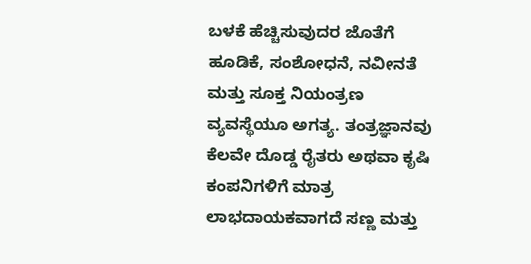ಬಳಕೆ ಹೆಚ್ಚಿಸುವುದರ ಜೊತೆಗೆ ಹೂಡಿಕೆ, ಸಂಶೋಧನೆ, ನವೀನತೆ ಮತ್ತು ಸೂಕ್ತ ನಿಯಂತ್ರಣ ವ್ಯವಸ್ಥೆಯೂ ಅಗತ್ಯ. ತಂತ್ರಜ್ಞಾನವು ಕೆಲವೇ ದೊಡ್ಡ ರೈತರು ಅಥವಾ ಕೃಷಿ ಕಂಪನಿಗಳಿಗೆ ಮಾತ್ರ ಲಾಭದಾಯಕವಾಗದೆ ಸಣ್ಣ ಮತ್ತು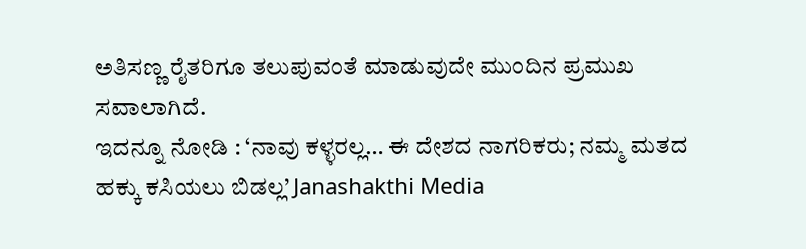ಅತಿಸಣ್ಣ ರೈತರಿಗೂ ತಲುಪುವಂತೆ ಮಾಡುವುದೇ ಮುಂದಿನ ಪ್ರಮುಖ ಸವಾಲಾಗಿದೆ.
ಇದನ್ನೂ ನೋಡಿ : ‘ನಾವು ಕಳ್ಳರಲ್ಲ… ಈ ದೇಶದ ನಾಗರಿಕರು; ನಮ್ಮ ಮತದ ಹಕ್ಕು ಕಸಿಯಲು ಬಿಡಲ್ಲ’ Janashakthi Media